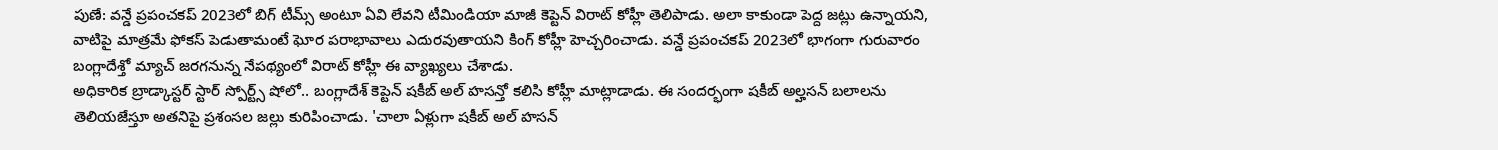పుణే: వన్డే ప్రపంచకప్ 2023లో బిగ్ టీమ్స్ అంటూ ఏవి లేవని టీమిండియా మాజీ కెప్టెన్ విరాట్ కోహ్లీ తెలిపాడు. అలా కాకుండా పెద్ద జట్లు ఉన్నాయని, వాటిపై మాత్రమే ఫోకస్ పెడుతామంటే ఘోర పరాభావాలు ఎదురవుతాయని కింగ్ కోహ్లీ హెచ్చరించాడు. వన్డే ప్రపంచకప్ 2023లో భాగంగా గురువారం బంగ్లాదేశ్తో మ్యాచ్ జరగనున్న నేపథ్యంలో విరాట్ కోహ్లీ ఈ వ్యాఖ్యలు చేశాడు.
అధికారిక బ్రాడ్కాస్టర్ స్టార్ స్పోర్ట్స్ షోలో.. బంగ్లాదేశ్ కెప్టెన్ షకీబ్ అల్ హసన్తో కలిసి కోహ్లీ మాట్లాడాడు. ఈ సందర్భంగా షకీబ్ అల్హసన్ బలాలను తెలియజేస్తూ అతనిపై ప్రశంసల జల్లు కురిపించాడు. 'చాలా ఏళ్లుగా షకీబ్ అల్ హసన్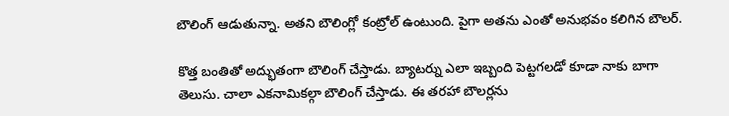బౌలింగ్ ఆడుతున్నా. అతని బౌలింగ్లో కంట్రోల్ ఉంటుంది. పైగా అతను ఎంతో అనుభవం కలిగిన బౌలర్.

కొత్త బంతితో అద్భుతంగా బౌలింగ్ చేస్తాడు. బ్యాటర్ను ఎలా ఇబ్బంది పెట్టగలడో కూడా నాకు బాగా తెలుసు. చాలా ఎకనామికల్గా బౌలింగ్ చేస్తాడు. ఈ తరహా బౌలర్లను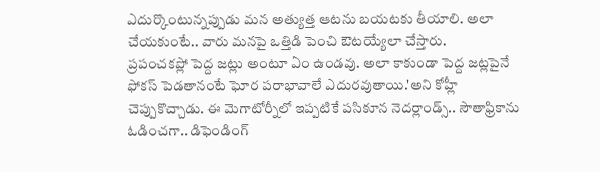ఎదుర్కొంటున్నప్పుడు మన అత్యుత్త ఆటను బయటకు తీయాలి. అలా చేయకుంటే.. వారు మనపై ఒత్తిడి పెంచి ఔటయ్యేలా చేస్తారు.
ప్రపంచకప్లో పెద్ద జట్లు అంటూ ఏం ఉండవు. అలా కాకుండా పెద్ద జట్లపైనే ఫోకస్ పెడతానంటే ఘోర పరాభావాలే ఎదురవుతాయి.'అని కోహ్లీ చెప్పుకొచ్చాడు. ఈ మెగాటోర్నీలో ఇప్పటికే పసికూన నెదర్లాండ్స్.. సౌతాఫ్రికాను ఓడించగా.. డిఫెండింగ్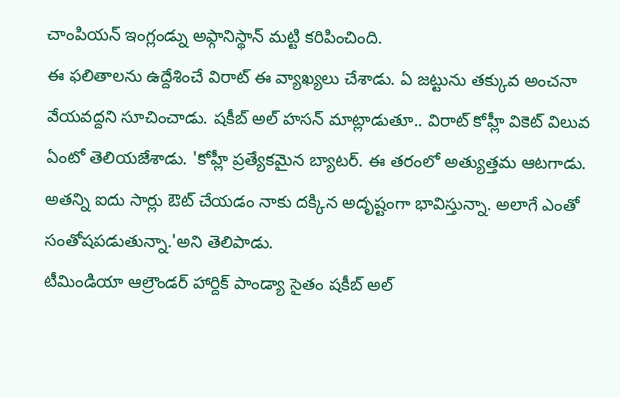చాంపియన్ ఇంగ్లండ్ను అఫ్గానిస్థాన్ మట్టి కరిపించింది.
ఈ ఫలితాలను ఉద్దేశించే విరాట్ ఈ వ్యాఖ్యలు చేశాడు. ఏ జట్టును తక్కువ అంచనా వేయవద్దని సూచించాడు. షకీబ్ అల్ హసన్ మాట్లాడుతూ.. విరాట్ కోహ్లీ వికెట్ విలువ ఏంటో తెలియజేశాడు. 'కోహ్లీ ప్రత్యేకమైన బ్యాటర్. ఈ తరంలో అత్యుత్తమ ఆటగాడు. అతన్ని ఐదు సార్లు ఔట్ చేయడం నాకు దక్కిన అదృష్టంగా భావిస్తున్నా. అలాగే ఎంతో సంతోషపడుతున్నా.'అని తెలిపాడు.
టీమిండియా ఆల్రౌండర్ హార్దిక్ పాండ్యా సైతం షకీబ్ అల్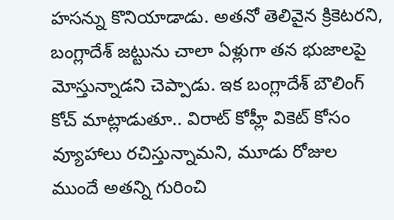హసన్ను కొనియాడాడు. అతనో తెలివైన క్రికెటరని, బంగ్లాదేశ్ జట్టును చాలా ఏళ్లుగా తన భుజాలపై మోస్తున్నాడని చెప్పాడు. ఇక బంగ్లాదేశ్ బౌలింగ్ కోచ్ మాట్లాడుతూ.. విరాట్ కోహ్లీ వికెట్ కోసం వ్యూహాలు రచిస్తున్నామని, మూడు రోజుల ముందే అతన్ని గురించి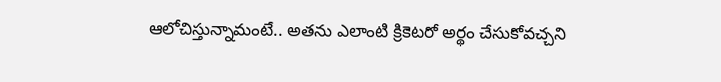ఆలోచిస్తున్నామంటే.. అతను ఎలాంటి క్రికెటరో అర్థం చేసుకోవచ్చని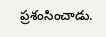ప్రశంసించాడు.